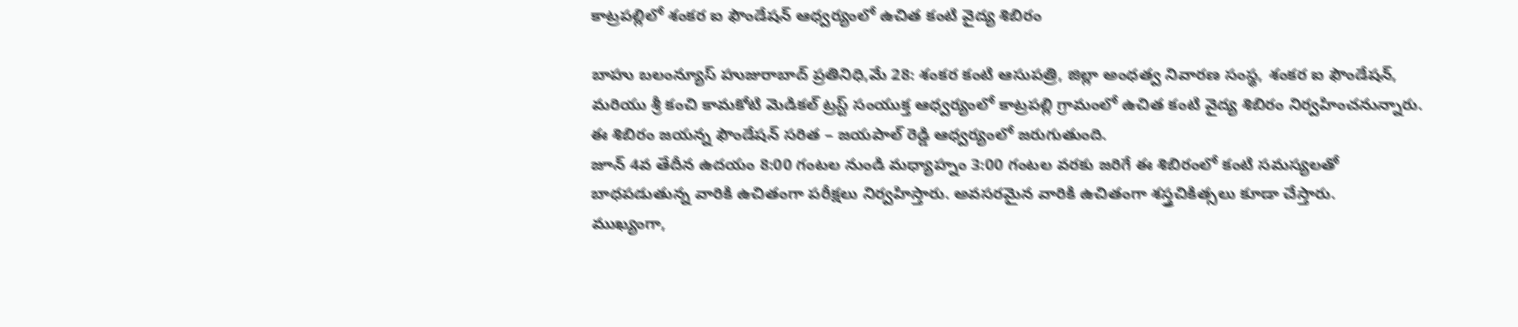కాట్రపల్లిలో శంకర ఐ ఫౌండేషన్ ఆధ్వర్యంలో ఉచిత కంటి వైద్య శిబిరం

బాహు బలంన్యూస్ హుజురాబాద్ ప్రతినిధి,మే 28: శంకర కంటి ఆసుపత్రి, జిల్లా అంధత్వ నివారణ సంస్థ, శంకర ఐ ఫౌండేషన్, మరియు శ్రీ కంచి కామకోటి మెడికల్ ట్రస్ట్ సంయుక్త ఆధ్వర్యంలో కాట్రపల్లి గ్రామంలో ఉచిత కంటి వైద్య శిబిరం నిర్వహించనున్నారు. ఈ శిబిరం జయన్న ఫౌండేషన్ సరిత – జయపాల్ రెడ్డి ఆధ్వర్యంలో జరుగుతుంది.
జూన్ 4వ తేదీన ఉదయం 8:00 గంటల నుండి మధ్యాహ్నం 3:00 గంటల వరకు జరిగే ఈ శిబిరంలో కంటి సమస్యలతో బాధపడుతున్న వారికి ఉచితంగా పరీక్షలు నిర్వహిస్తారు. అవసరమైన వారికి ఉచితంగా శస్త్రచికిత్సలు కూడా చేస్తారు.
ముఖ్యంగా,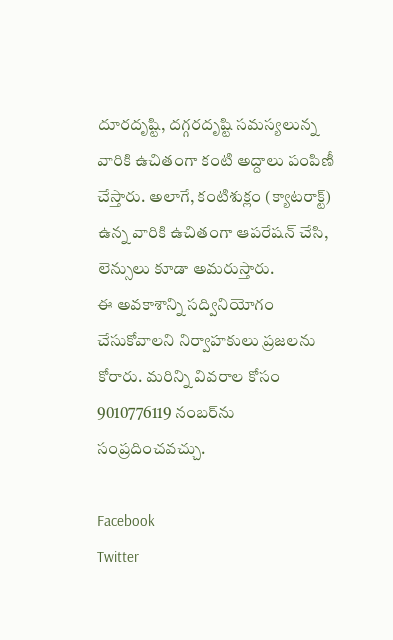దూరదృష్టి, దగ్గరదృష్టి సమస్యలున్న వారికి ఉచితంగా కంటి అద్దాలు పంపిణీ చేస్తారు. అలాగే, కంటిశుక్లం (క్యాటరాక్ట్) ఉన్న వారికి ఉచితంగా ఆపరేషన్ చేసి, లెన్సులు కూడా అమరుస్తారు.
ఈ అవకాశాన్ని సద్వినియోగం చేసుకోవాలని నిర్వాహకులు ప్రజలను కోరారు. మరిన్ని వివరాల కోసం 9010776119 నంబర్‌ను సంప్రదించవచ్చు.

Facebook
Twitter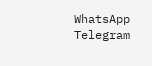WhatsApp
Telegram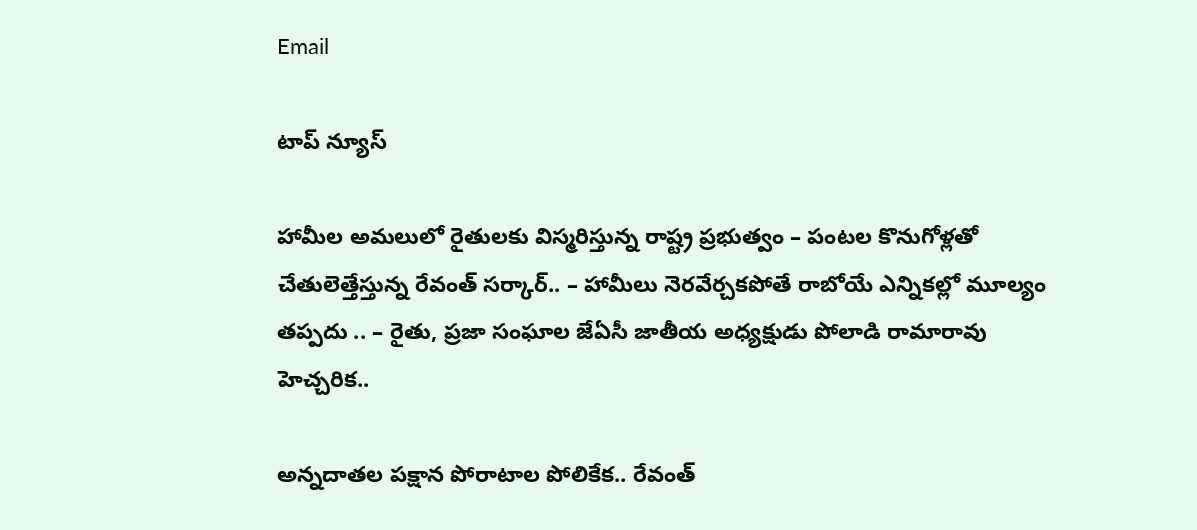Email

టాప్ న్యూస్

హామీల అమలులో రైతులకు విస్మరిస్తున్న రాష్ట్ర ప్రభుత్వం – పంటల కొనుగోళ్లతో చేతులెత్తేస్తున్న రేవంత్ సర్కార్.. – హామీలు నెరవేర్చకపోతే రాబోయే ఎన్నికల్లో మూల్యం తప్పదు .. – రైతు, ప్రజా సంఘాల జేఏసీ జాతీయ అధ్యక్షుడు పోలాడి రామారావు హెచ్చరిక..

అన్నదాతల పక్షాన పోరాటాల పోలికేక.. రేవంత్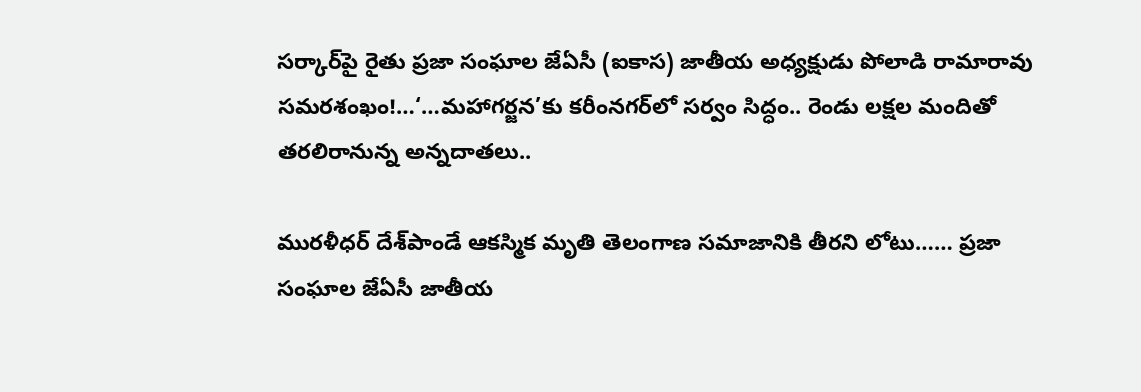సర్కార్‌పై రైతు ప్రజా సంఘాల జేఏసీ (ఐకాస) జాతీయ అధ్యక్షుడు పోలాడి రామారావు సమరశంఖం!…‘…మహాగర్జన’కు కరీంనగర్‌లో సర్వం సిద్ధం.. రెండు లక్షల మందితో తరలిరానున్న అన్నదాతలు..

మురళీధర్ దేశ్‌పాండే ఆకస్మిక మృతి తెలంగాణ సమాజానికి తీరని లోటు…… ప్రజా సంఘాల జేఏసీ జాతీయ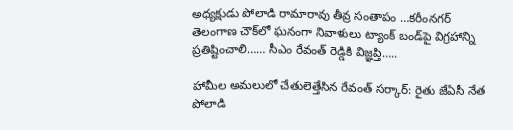అధ్యక్షుడు పోలాడి రామారావు తీవ్ర సంతాపం …కరీంనగర్ తెలంగాణ చౌక్‌లో ఘనంగా నివాళులు ట్యాంక్ బండ్‌పై విగ్రహాన్ని ప్రతిష్టించాలి…… సీఎం రేవంత్ రెడ్డికి విజ్ఞప్తి…..

హామీల అమలులో చేతులెత్తేసిన రేవంత్ సర్కార్: రైతు జేఏసీ నేత పోలాడి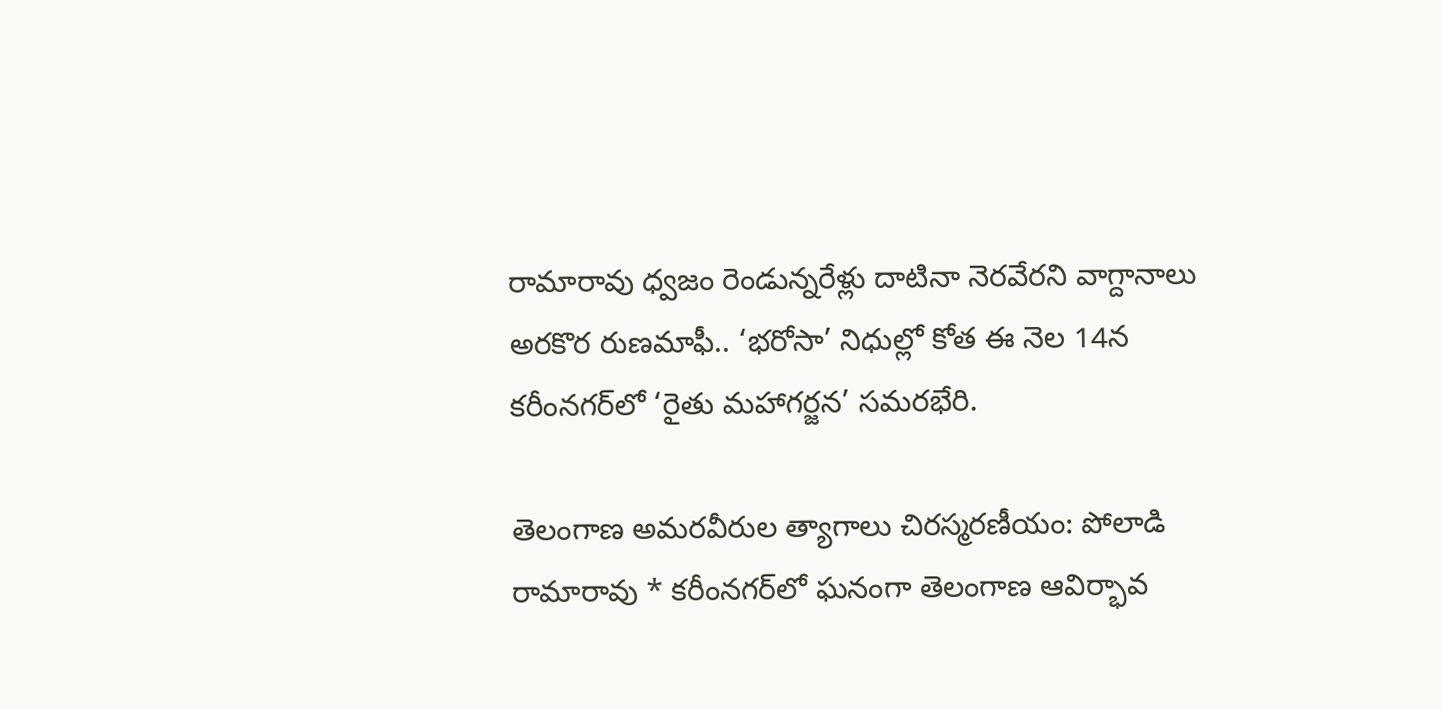రామారావు ధ్వజం రెండున్నరేళ్లు దాటినా నెరవేరని వాగ్దానాలు అరకొర రుణమాఫీ.. ‘భరోసా’ నిధుల్లో కోత ఈ నెల 14న కరీంనగర్‌లో ‘రైతు మహాగర్జన’ సమరభేరి.

తెలంగాణ అమరవీరుల త్యాగాలు చిరస్మరణీయం: పోలాడి రామారావు * కరీంనగర్‌లో ఘనంగా తెలంగాణ ఆవిర్భావ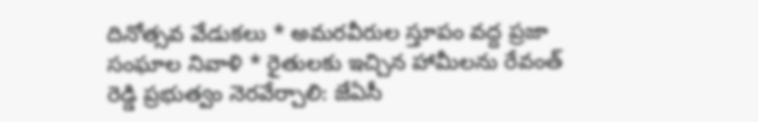దినోత్సవ వేడుకలు * అమరవీరుల స్తూపం వద్ద ప్రజా సంఘాల నివాళి * రైతులకు ఇచ్చిన హామీలను రేవంత్ రెడ్డి ప్రభుత్వం నెరవేర్చాలి: జేఏసీ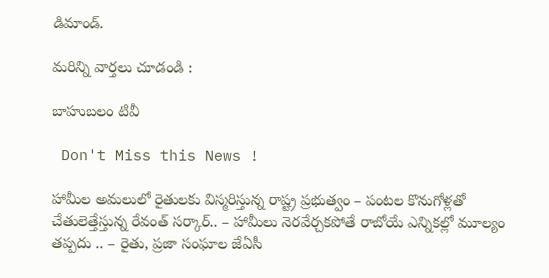డిమాండ్.

మరిన్ని వార్తలు చూడండి :

బాహుబలం టివీ

 Don't Miss this News !

హామీల అమలులో రైతులకు విస్మరిస్తున్న రాష్ట్ర ప్రభుత్వం – పంటల కొనుగోళ్లతో చేతులెత్తేస్తున్న రేవంత్ సర్కార్.. – హామీలు నెరవేర్చకపోతే రాబోయే ఎన్నికల్లో మూల్యం తప్పదు .. – రైతు, ప్రజా సంఘాల జేఏసీ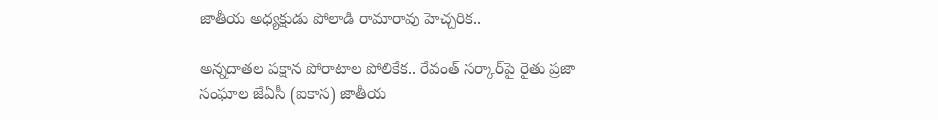జాతీయ అధ్యక్షుడు పోలాడి రామారావు హెచ్చరిక..

అన్నదాతల పక్షాన పోరాటాల పోలికేక.. రేవంత్ సర్కార్‌పై రైతు ప్రజా సంఘాల జేఏసీ (ఐకాస) జాతీయ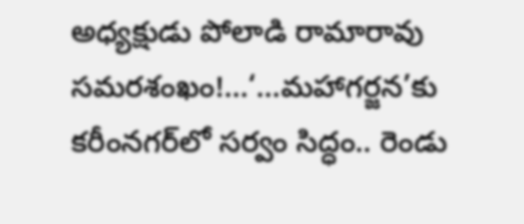అధ్యక్షుడు పోలాడి రామారావు సమరశంఖం!…‘…మహాగర్జన’కు కరీంనగర్‌లో సర్వం సిద్ధం.. రెండు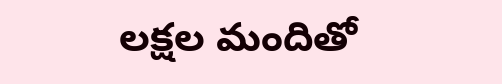లక్షల మందితో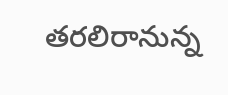తరలిరానున్న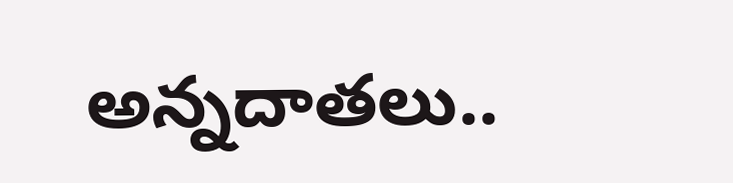అన్నదాతలు..